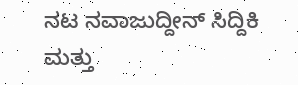ನಟ ನವಾಜುದ್ದೀನ್ ಸಿದ್ದಿಕಿ ಮತ್ತು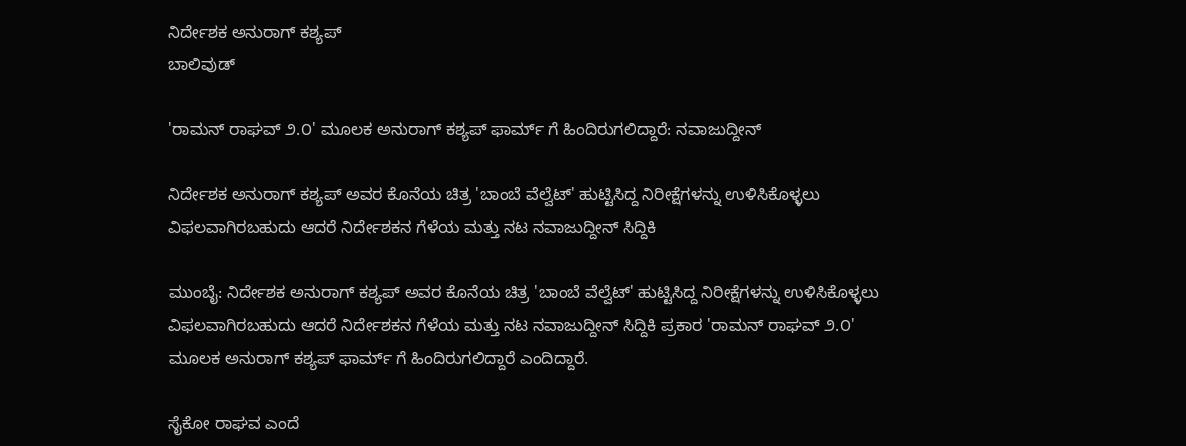ನಿರ್ದೇಶಕ ಅನುರಾಗ್ ಕಶ್ಯಪ್
ಬಾಲಿವುಡ್

'ರಾಮನ್ ರಾಘವ್ ೨.೦' ಮೂಲಕ ಅನುರಾಗ್ ಕಶ್ಯಪ್ ಫಾರ್ಮ್ ಗೆ ಹಿಂದಿರುಗಲಿದ್ದಾರೆ: ನವಾಜುದ್ದೀನ್

ನಿರ್ದೇಶಕ ಅನುರಾಗ್ ಕಶ್ಯಪ್ ಅವರ ಕೊನೆಯ ಚಿತ್ರ 'ಬಾಂಬೆ ವೆಲ್ವೆಟ್' ಹುಟ್ಟಿಸಿದ್ದ ನಿರೀಕ್ಷೆಗಳನ್ನು ಉಳಿಸಿಕೊಳ್ಳಲು ವಿಫಲವಾಗಿರಬಹುದು ಆದರೆ ನಿರ್ದೇಶಕನ ಗೆಳೆಯ ಮತ್ತು ನಟ ನವಾಜುದ್ದೀನ್ ಸಿದ್ದಿಕಿ

ಮುಂಬೈ: ನಿರ್ದೇಶಕ ಅನುರಾಗ್ ಕಶ್ಯಪ್ ಅವರ ಕೊನೆಯ ಚಿತ್ರ 'ಬಾಂಬೆ ವೆಲ್ವೆಟ್' ಹುಟ್ಟಿಸಿದ್ದ ನಿರೀಕ್ಷೆಗಳನ್ನು ಉಳಿಸಿಕೊಳ್ಳಲು ವಿಫಲವಾಗಿರಬಹುದು ಆದರೆ ನಿರ್ದೇಶಕನ ಗೆಳೆಯ ಮತ್ತು ನಟ ನವಾಜುದ್ದೀನ್ ಸಿದ್ದಿಕಿ ಪ್ರಕಾರ 'ರಾಮನ್ ರಾಘವ್ ೨.೦' ಮೂಲಕ ಅನುರಾಗ್ ಕಶ್ಯಪ್ ಫಾರ್ಮ್ ಗೆ ಹಿಂದಿರುಗಲಿದ್ದಾರೆ ಎಂದಿದ್ದಾರೆ.

ಸೈಕೋ ರಾಘವ ಎಂದೆ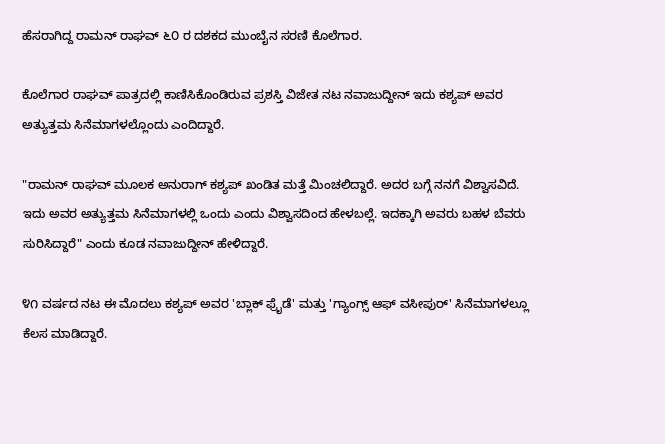ಹೆಸರಾಗಿದ್ದ ರಾಮನ್ ರಾಘವ್ ೬೦ ರ ದಶಕದ ಮುಂಬೈನ ಸರಣಿ ಕೊಲೆಗಾರ.

ಕೊಲೆಗಾರ ರಾಘವ್ ಪಾತ್ರದಲ್ಲಿ ಕಾಣಿಸಿಕೊಂಡಿರುವ ಪ್ರಶಸ್ತಿ ವಿಜೇತ ನಟ ನವಾಜುದ್ದೀನ್ ಇದು ಕಶ್ಯಪ್ ಅವರ ಅತ್ಯುತ್ತಮ ಸಿನೆಮಾಗಳಲ್ಲೊಂದು ಎಂದಿದ್ದಾರೆ.

"ರಾಮನ್ ರಾಘವ್ ಮೂಲಕ ಅನುರಾಗ್ ಕಶ್ಯಪ್ ಖಂಡಿತ ಮತ್ತೆ ಮಿಂಚಲಿದ್ದಾರೆ. ಅದರ ಬಗ್ಗೆ ನನಗೆ ವಿಶ್ವಾಸವಿದೆ. ಇದು ಅವರ ಅತ್ಯುತ್ತಮ ಸಿನೆಮಾಗಳಲ್ಲಿ ಒಂದು ಎಂದು ವಿಶ್ವಾಸದಿಂದ ಹೇಳಬಲ್ಲೆ. ಇದಕ್ಕಾಗಿ ಅವರು ಬಹಳ ಬೆವರು ಸುರಿಸಿದ್ದಾರೆ" ಎಂದು ಕೂಡ ನವಾಜುದ್ದೀನ್ ಹೇಳಿದ್ದಾರೆ.

೪೧ ವರ್ಷದ ನಟ ಈ ಮೊದಲು ಕಶ್ಯಪ್ ಅವರ 'ಬ್ಲಾಕ್ ಫ್ರೈಡೆ' ಮತ್ತು 'ಗ್ಯಾಂಗ್ಸ್ ಆಫ್ ವಸೀಪುರ್' ಸಿನೆಮಾಗಳಲ್ಲೂ ಕೆಲಸ ಮಾಡಿದ್ದಾರೆ.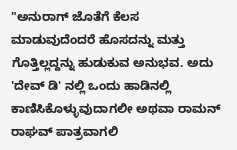"ಅನುರಾಗ್ ಜೊತೆಗೆ ಕೆಲಸ ಮಾಡುವುದೆಂದರೆ ಹೊಸದನ್ನು ಮತ್ತು ಗೊತ್ತಿಲ್ಲದ್ದನ್ನು ಹುಡುಕುವ ಅನುಭವ. ಅದು 'ದೇವ್ ಡಿ' ನಲ್ಲಿ ಒಂದು ಹಾಡಿನಲ್ಲಿ ಕಾಣಿಸಿಕೊಳ್ಳುವುದಾಗಲೀ ಅಥವಾ ರಾಮನ್ ರಾಘವ್ ಪಾತ್ರವಾಗಲಿ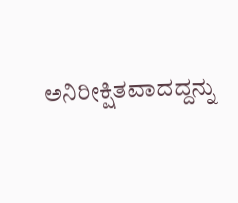ಅನಿರೀಕ್ಷಿತವಾದದ್ದನ್ನು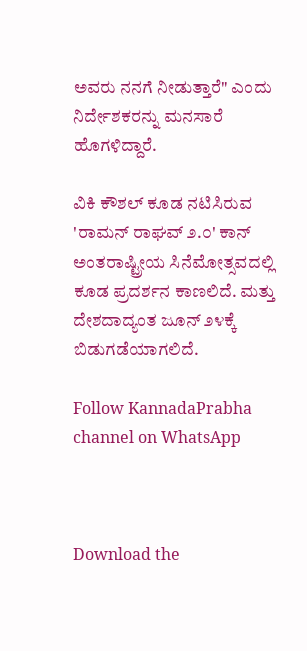ಅವರು ನನಗೆ ನೀಡುತ್ತಾರೆ" ಎಂದು ನಿರ್ದೇಶಕರನ್ನು ಮನಸಾರೆ ಹೊಗಳಿದ್ದಾರೆ.

ವಿಕಿ ಕೌಶಲ್ ಕೂಡ ನಟಿಸಿರುವ 'ರಾಮನ್ ರಾಘವ್ ೨.೦' ಕಾನ್ ಅಂತರಾಷ್ಟ್ರೀಯ ಸಿನೆಮೋತ್ಸವದಲ್ಲಿ ಕೂಡ ಪ್ರದರ್ಶನ ಕಾಣಲಿದೆ. ಮತ್ತು ದೇಶದಾದ್ಯಂತ ಜೂನ್ ೨೪ಕ್ಕೆ ಬಿಡುಗಡೆಯಾಗಲಿದೆ.

Follow KannadaPrabha channel on WhatsApp



Download the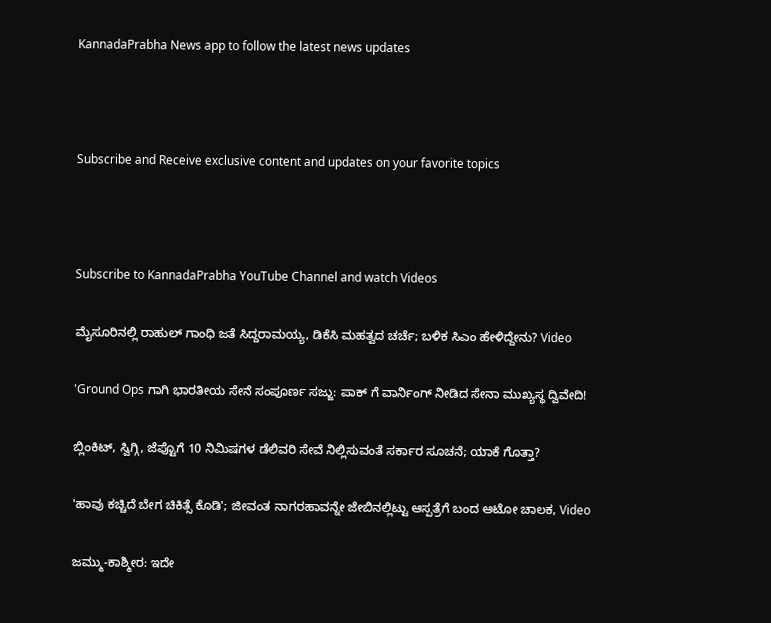KannadaPrabha News app to follow the latest news updates



Subscribe and Receive exclusive content and updates on your favorite topics



Subscribe to KannadaPrabha YouTube Channel and watch Videos

ಮೈಸೂರಿನಲ್ಲಿ ರಾಹುಲ್ ಗಾಂಧಿ ಜತೆ ಸಿದ್ದರಾಮಯ್ಯ, ಡಿಕೆಸಿ ಮಹತ್ವದ ಚರ್ಚೆ; ಬಳಿಕ ಸಿಎಂ ಹೇಳಿದ್ದೇನು? Video

'Ground Ops ಗಾಗಿ ಭಾರತೀಯ ಸೇನೆ ಸಂಪೂರ್ಣ ಸಜ್ಜು: ಪಾಕ್ ಗೆ ವಾರ್ನಿಂಗ್ ನೀಡಿದ ಸೇನಾ ಮುಖ್ಯಸ್ಥ ದ್ವಿವೇದಿ!

ಬ್ಲಿಂಕಿಟ್, ಸ್ವಿಗ್ಗಿ, ಜೆಪ್ಟೊಗೆ 10 ನಿಮಿಷಗಳ ಡೆಲಿವರಿ ಸೇವೆ ನಿಲ್ಲಿಸುವಂತೆ ಸರ್ಕಾರ ಸೂಚನೆ; ಯಾಕೆ ಗೊತ್ತಾ?

'ಹಾವು ಕಚ್ಚಿದೆ ಬೇಗ ಚಿಕಿತ್ಸೆ ಕೊಡಿ'; ಜೀವಂತ ನಾಗರಹಾವನ್ನೇ ಜೇಬಿನಲ್ಲಿಟ್ಟು ಆಸ್ಪತ್ರೆಗೆ ಬಂದ ಆಟೋ ಚಾಲಕ, Video

ಜಮ್ಮು-ಕಾಶ್ಮೀರ: ಇದೇ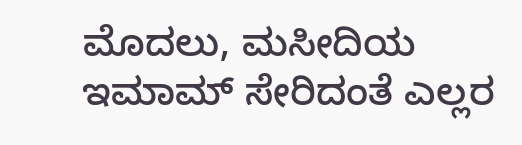ಮೊದಲು, ಮಸೀದಿಯ ಇಮಾಮ್ ಸೇರಿದಂತೆ ಎಲ್ಲರ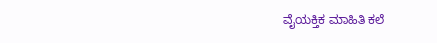ವೈಯಕ್ತಿಕ ಮಾಹಿತಿ ಕಲೆ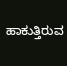ಹಾಕುತ್ತಿರುವ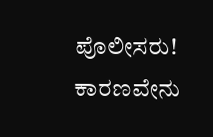ಪೊಲೀಸರು! ಕಾರಣವೇನು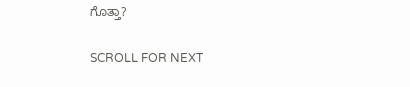ಗೊತ್ತಾ?

SCROLL FOR NEXT